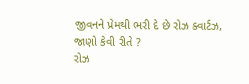જીવનને પ્રેમથી ભરી દે છે રોઝ ક્વાર્ટઝ, જાણો કેવી રીતે ?
રોઝ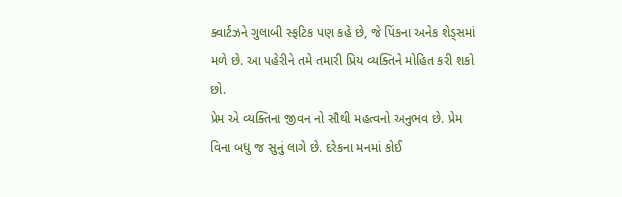ક્વાર્ટઝને ગુલાબી સ્ફટિક પણ કહે છે, જે પિંકના અનેક શેડ્સમાં મળે છે. આ પહેરીને તમે તમારી પ્રિય વ્યક્તિને મોહિત કરી શકો છો.
પ્રેમ એ વ્યક્તિના જીવન નો સૌથી મહત્વનો અનુભવ છે. પ્રેમ વિના બધુ જ સુનું લાગે છે. દરેકના મનમાં કોઈ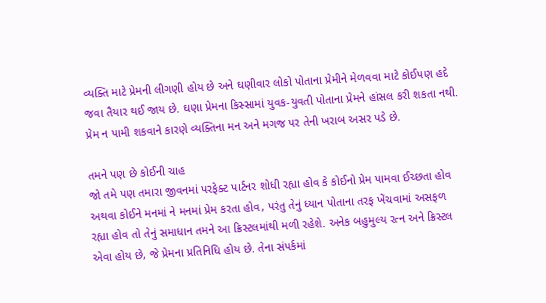વ્યક્તિ માટે પ્રેમની લીગણી હોય છે અને ઘણીવાર લોકો પોતાના પ્રેમીને મેળવવા માટે કોઈપણ હદે જવા તૈયાર થઈ જાય છે. ઘણા પ્રેમના કિસ્સામાં યુવક-યુવતી પોતાના પ્રેમને હાંસલ કરી શકતા નથી. પ્રેમ ન પામી શકવાને કારણે વ્યક્તિના મન અને મગજ પર તેની ખરાબ અસર પડે છે.

તમને પણ છે કોઈની ચાહ
જો તમે પણ તમારા જીવનમાં પરફેક્ટ પાર્ટનર શોધી રહ્યા હોવ કે કોઈનો પ્રેમ પામવા ઈચ્છતા હોવ અથવા કોઈને મનમાં ને મનમાં પ્રેમ કરતા હોવ, પરંતુ તેનું ધ્યાન પોતાના તરફ ખેંચવામાં અસફળ રહ્યા હોવ તો તેનું સમાધાન તમને આ ક્રિસ્ટલમાંથી મળી રહેશે. અનેક બહુમુલ્ય રત્ન અને ક્રિસ્ટલ એવા હોય છે, જે પ્રેમના પ્રતિનિધિ હોય છે. તેના સંપર્કમાં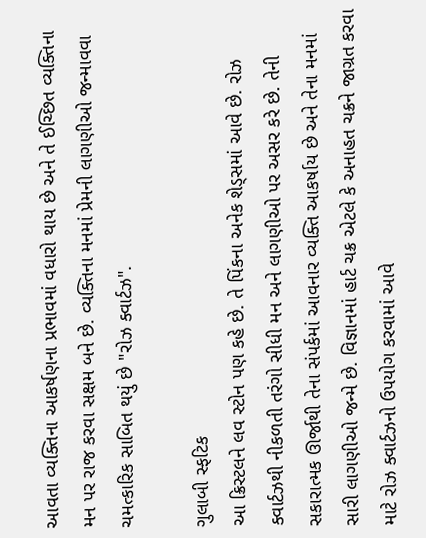આવતા વ્યક્તિના આકર્ષણના પ્રભાવમાં વધારો થાય છે અને તે ઈચ્છિત વ્યક્તિના મન પર રાજ કરવા સક્ષમ બને છે. વ્યક્તિના મનમાં પ્રેમની લાગણીઓ જન્માવવા ચમત્કારિક સાબિત થયું છે "રોઝ ક્વાર્ટઝ".

ગુલાબી સ્ફટિક
આ ક્રિસ્ટલને લવ સ્ટોન પણ કહે છે. તે પિંકના અનેક શેડ્સમાં આવે છે. રોઝ ક્વાર્ટઝથી નીકળતી તરંગો સીધી મન અને લાગણીઓ પર અસર કરે છે. તેની સકારાત્મક ઊર્જાથી તેના સંપર્કમાં આવનાર વ્યક્તિ આકર્ષાય છે અને તેના મનમાં સારી લાગણીઓ જન્મે છે. વિજ્ઞાનમાં હાર્ટ ચક્ર એટલે કે અનાહત ચક્રને જાગ્રત કરવા માટે રોઝ ક્વાર્ટઝનો ઉપયોગ કરવામાં આવે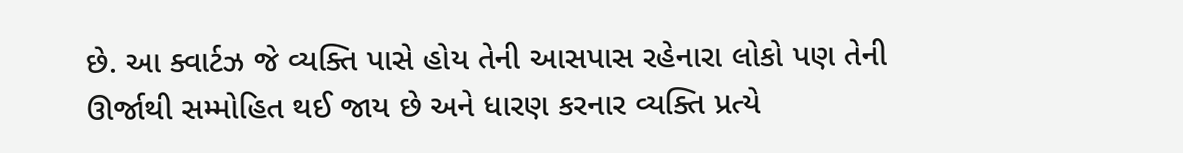છે. આ ક્વાર્ટઝ જે વ્યક્તિ પાસે હોય તેની આસપાસ રહેનારા લોકો પણ તેની ઊર્જાથી સમ્મોહિત થઈ જાય છે અને ધારણ કરનાર વ્યક્તિ પ્રત્યે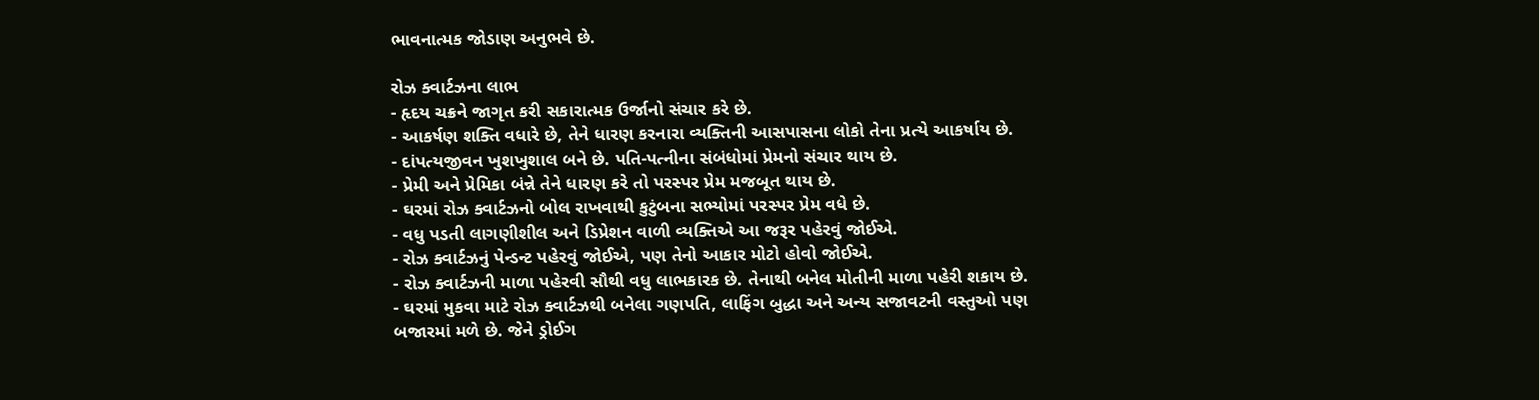ભાવનાત્મક જોડાણ અનુભવે છે.

રોઝ ક્વાર્ટઝના લાભ
- હૃદય ચક્રને જાગૃત કરી સકારાત્મક ઉર્જાનો સંચાર કરે છે.
- આકર્ષણ શક્તિ વધારે છે, તેને ધારણ કરનારા વ્યક્તિની આસપાસના લોકો તેના પ્રત્યે આકર્ષાય છે.
- દાંપત્યજીવન ખુશખુશાલ બને છે. પતિ-પત્નીના સંબંધોમાં પ્રેમનો સંચાર થાય છે.
- પ્રેમી અને પ્રેમિકા બંન્ને તેને ધારણ કરે તો પરસ્પર પ્રેમ મજબૂત થાય છે.
- ઘરમાં રોઝ ક્વાર્ટઝનો બોલ રાખવાથી કુટુંબના સભ્યોમાં પરસ્પર પ્રેમ વધે છે.
- વધુ પડતી લાગણીશીલ અને ડિપ્રેશન વાળી વ્યક્તિએ આ જરૂર પહેરવું જોઈએ.
- રોઝ ક્વાર્ટઝનું પેન્ડન્ટ પહેરવું જોઈએ, પણ તેનો આકાર મોટો હોવો જોઈએ.
- રોઝ ક્વાર્ટઝની માળા પહેરવી સૌથી વધુ લાભકારક છે. તેનાથી બનેલ મોતીની માળા પહેરી શકાય છે.
- ઘરમાં મુકવા માટે રોઝ ક્વાર્ટઝથી બનેલા ગણપતિ, લાફિંગ બુદ્ધા અને અન્ય સજાવટની વસ્તુઓ પણ બજારમાં મળે છે. જેને ડ્રોઈગ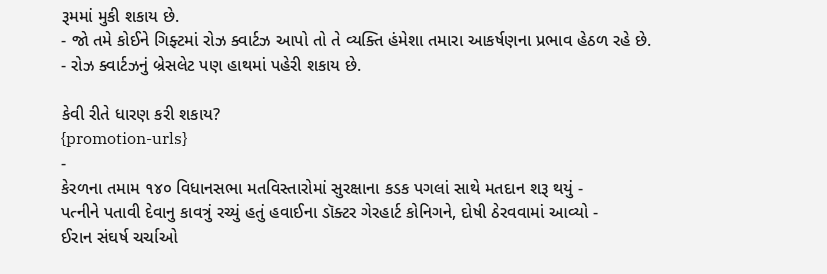રૂમમાં મુકી શકાય છે.
- જો તમે કોઈને ગિફ્ટમાં રોઝ ક્વાર્ટઝ આપો તો તે વ્યક્તિ હંમેશા તમારા આકર્ષણના પ્રભાવ હેઠળ રહે છે.
- રોઝ ક્વાર્ટઝનું બ્રેસલેટ પણ હાથમાં પહેરી શકાય છે.

કેવી રીતે ધારણ કરી શકાય?
{promotion-urls}
-
કેરળના તમામ ૧૪૦ વિધાનસભા મતવિસ્તારોમાં સુરક્ષાના કડક પગલાં સાથે મતદાન શરૂ થયું -
પત્નીને પતાવી દેવાનુ કાવત્રું રચ્યું હતું હવાઈના ડૉક્ટર ગેરહાર્ટ કોનિગને, દોષી ઠેરવવામાં આવ્યો -
ઈરાન સંઘર્ષ ચર્ચાઓ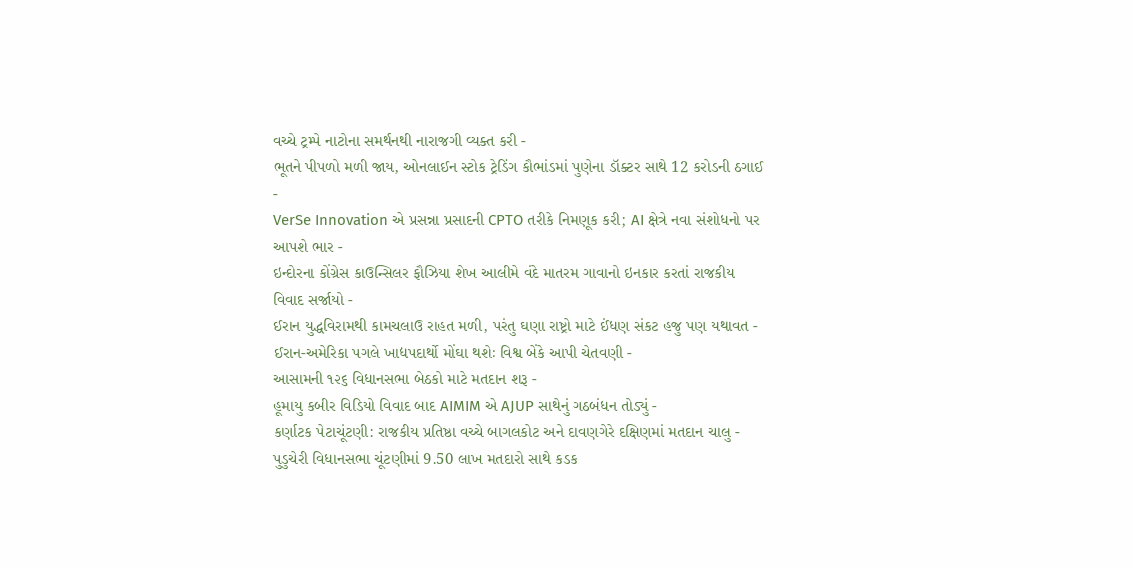વચ્ચે ટ્રમ્પે નાટોના સમર્થનથી નારાજગી વ્યક્ત કરી -
ભૂતને પીપળો મળી જાય, ઓનલાઈન સ્ટોક ટ્રેડિંગ કૌભાંડમાં પુણેના ડૉક્ટર સાથે 12 કરોડની ઠગાઈ -
VerSe Innovation એ પ્રસન્ના પ્રસાદની CPTO તરીકે નિમણૂક કરી; AI ક્ષેત્રે નવા સંશોધનો પર આપશે ભાર -
ઇન્દોરના કોંગ્રેસ કાઉન્સિલર ફૌઝિયા શેખ આલીમે વંદે માતરમ ગાવાનો ઇનકાર કરતાં રાજકીય વિવાદ સર્જાયો -
ઈરાન યુદ્ધવિરામથી કામચલાઉ રાહત મળી, પરંતુ ઘણા રાષ્ટ્રો માટે ઈંધણ સંકટ હજુ પણ યથાવત -
ઈરાન-અમેરિકા પગલે ખાદ્યપદાર્થો મોંઘા થશેઃ વિશ્વ બેંકે આપી ચેતવણી -
આસામની ૧૨૬ વિધાનસભા બેઠકો માટે મતદાન શરૂ -
હૂમાયુ કબીર વિડિયો વિવાદ બાદ AIMIM એ AJUP સાથેનું ગઠબંધન તોડ્યું -
કર્ણાટક પેટાચૂંટણી: રાજકીય પ્રતિષ્ઠા વચ્ચે બાગલકોટ અને દાવણગેરે દક્ષિણમાં મતદાન ચાલુ -
પુડુચેરી વિધાનસભા ચૂંટણીમાં 9.50 લાખ મતદારો સાથે કડક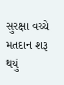સુરક્ષા વચ્ચે મતદાન શરૂ થયું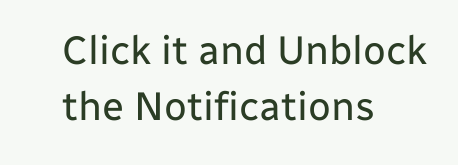Click it and Unblock the Notifications